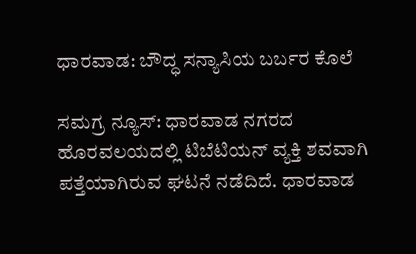ಧಾರವಾಡ: ಬೌದ್ಧ ಸನ್ಯಾಸಿಯ ಬರ್ಬರ ಕೊಲೆ

ಸಮಗ್ರ ನ್ಯೂಸ್: ಧಾರವಾಡ ನಗರದ ಹೊರವಲಯದಲ್ಲಿ ಟಿಬೆಟಿಯನ್ ವ್ಯಕ್ತಿ ಶವವಾಗಿ ಪತ್ತೆಯಾಗಿರುವ ಘಟನೆ ನಡೆದಿದೆ. ಧಾರವಾಡ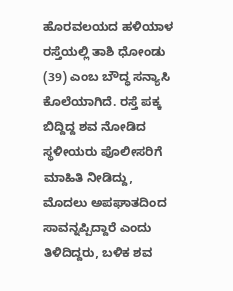ಹೊರವಲಯದ ಹಳಿಯಾಳ ರಸ್ತೆಯಲ್ಲಿ ತಾಶಿ ಧೋಂಡು (39) ಎಂಬ ಬೌದ್ಧ ಸನ್ಯಾಸಿ ಕೊಲೆಯಾಗಿದೆ. ರಸ್ತೆ ಪಕ್ಕ ಬಿದ್ದಿದ್ದ ಶವ ನೋಡಿದ ಸ್ಥಳೀಯರು ಪೊಲೀಸರಿಗೆ ಮಾಹಿತಿ ನೀಡಿದ್ದು, ಮೊದಲು ಅಪಘಾತದಿಂದ ಸಾವನ್ನಪ್ಪಿದ್ದಾರೆ ಎಂದು ತಿಳಿದಿದ್ದರು, ಬಳಿಕ ಶವ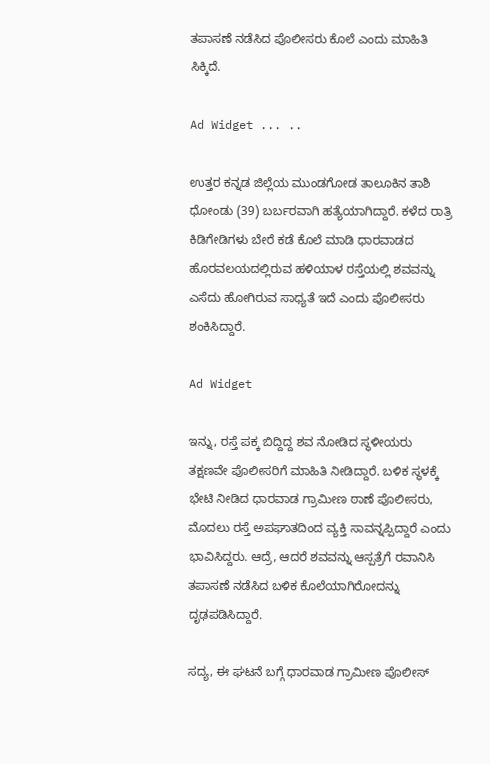ತಪಾಸಣೆ ನಡೆಸಿದ ಪೊಲೀಸರು ಕೊಲೆ ಎಂದು ಮಾಹಿತಿ ಸಿಕ್ಕಿದೆ.

Ad Widget ... ..

ಉತ್ತರ ಕನ್ನಡ ಜಿಲ್ಲೆಯ ಮುಂಡಗೋಡ ತಾಲೂಕಿನ ತಾಶಿ ಧೋಂಡು (39) ಬರ್ಬರವಾಗಿ ಹತ್ಯೆಯಾಗಿದ್ದಾರೆ. ಕಳೆದ ರಾತ್ರಿ ಕಿಡಿಗೇಡಿಗಳು ಬೇರೆ ಕಡೆ ಕೊಲೆ ಮಾಡಿ ಧಾರವಾಡದ ಹೊರವಲಯದಲ್ಲಿರುವ ಹಳಿಯಾಳ ರಸ್ತೆಯಲ್ಲಿ ಶವವನ್ನು ಎಸೆದು ಹೋಗಿರುವ ಸಾಧ್ಯತೆ ಇದೆ ಎಂದು ಪೊಲೀಸರು ಶಂಕಿಸಿದ್ದಾರೆ.

Ad Widget

ಇನ್ನು, ರಸ್ತೆ ಪಕ್ಕ ಬಿದ್ದಿದ್ದ ಶವ ನೋಡಿದ ಸ್ಥಳೀಯರು ತಕ್ಷಣವೇ ಪೊಲೀಸರಿಗೆ ಮಾಹಿತಿ ನೀಡಿದ್ದಾರೆ. ಬಳಿಕ ಸ್ಥಳಕ್ಕೆ ಭೇಟಿ ನೀಡಿದ ಧಾರವಾಡ ಗ್ರಾಮೀಣ ಠಾಣೆ ಪೊಲೀಸರು, ಮೊದಲು ರಸ್ತೆ ಅಪಘಾತದಿಂದ ವ್ಯಕ್ತಿ ಸಾವನ್ನಪ್ಪಿದ್ದಾರೆ ಎಂದು ಭಾವಿಸಿದ್ದರು. ಆದ್ರೆ, ಆದರೆ ಶವವನ್ನು ಆಸ್ಪತ್ರೆಗೆ ರವಾನಿಸಿ ತಪಾಸಣೆ ನಡೆಸಿದ ಬಳಿಕ ಕೊಲೆಯಾಗಿರೋದನ್ನು ದೃಢಪಡಿಸಿದ್ದಾರೆ.

ಸದ್ಯ, ಈ ಘಟನೆ ಬಗ್ಗೆ ಧಾರವಾಡ ಗ್ರಾಮೀಣ ಪೊಲೀಸ್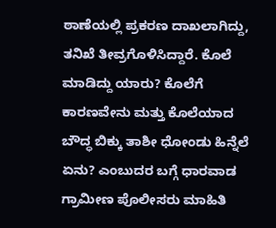ಠಾಣೆಯಲ್ಲಿ ಪ್ರಕರಣ ದಾಖಲಾಗಿದ್ದು, ತನಿಖೆ ತೀವ್ರಗೊಳಿಸಿದ್ದಾರೆ. ಕೊಲೆ ಮಾಡಿದ್ದು ಯಾರು? ಕೊಲೆಗೆ ಕಾರಣವೇನು ಮತ್ತು ಕೊಲೆಯಾದ ಬೌದ್ಧ ಬಿಕ್ಕು ತಾಶೀ ಧೋಂಡು ಹಿನ್ನೆಲೆ ಏನು? ಎಂಬುದರ ಬಗ್ಗೆ ಧಾರವಾಡ ಗ್ರಾಮೀಣ ಪೊಲೀಸರು ಮಾಹಿತಿ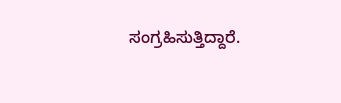ಸಂಗ್ರಹಿಸುತ್ತಿದ್ದಾರೆ.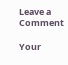Leave a Comment

Your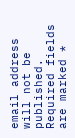email address will not be published. Required fields are marked *